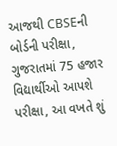આજથી CBSEની બોર્ડની પરીક્ષા, ગુજરાતમાં 75 હજાર વિદ્યાર્થીઓ આપશે પરીક્ષા, આ વખતે શું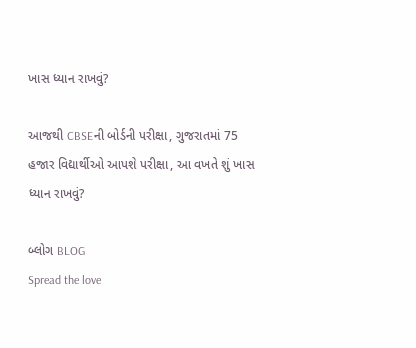ખાસ ધ્યાન રાખવું?

આજથી CBSEની બોર્ડની પરીક્ષા, ગુજરાતમાં 75 હજાર વિદ્યાર્થીઓ આપશે પરીક્ષા, આ વખતે શું ખાસ ધ્યાન રાખવું?

બ્લોગ BLOG
Spread the love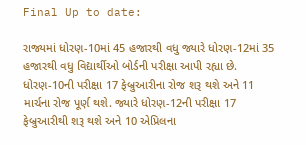Final Up to date:

રાજ્યમાં ધોરણ-10માં 45 હજારથી વધુ જ્યારે ધોરણ-12માં 35 હજારથી વધુ વિદ્યાર્થીઓ બોર્ડની પરીક્ષા આપી રહ્યા છે. ધોરણ-10ની પરીક્ષા 17 ફેબ્રુઆરીના રોજ શરૂ થશે અને 11 માર્ચના રોજ પૂર્ણ થશે. જ્યારે ધોરણ-12ની પરીક્ષા 17 ફેબ્રુઆરીથી શરૂ થશે અને 10 એપ્રિલના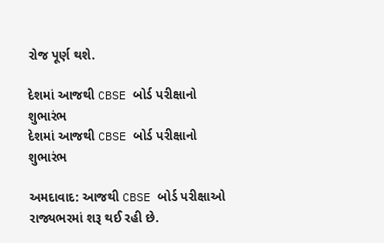રોજ પૂર્ણ થશે.

દેશમાં આજથી CBSE બોર્ડ પરીક્ષાનો શુભારંભ
દેશમાં આજથી CBSE બોર્ડ પરીક્ષાનો શુભારંભ

અમદાવાદ: આજથી CBSE બોર્ડ પરીક્ષાઓ રાજ્યભરમાં શરૂ થઈ રહી છે.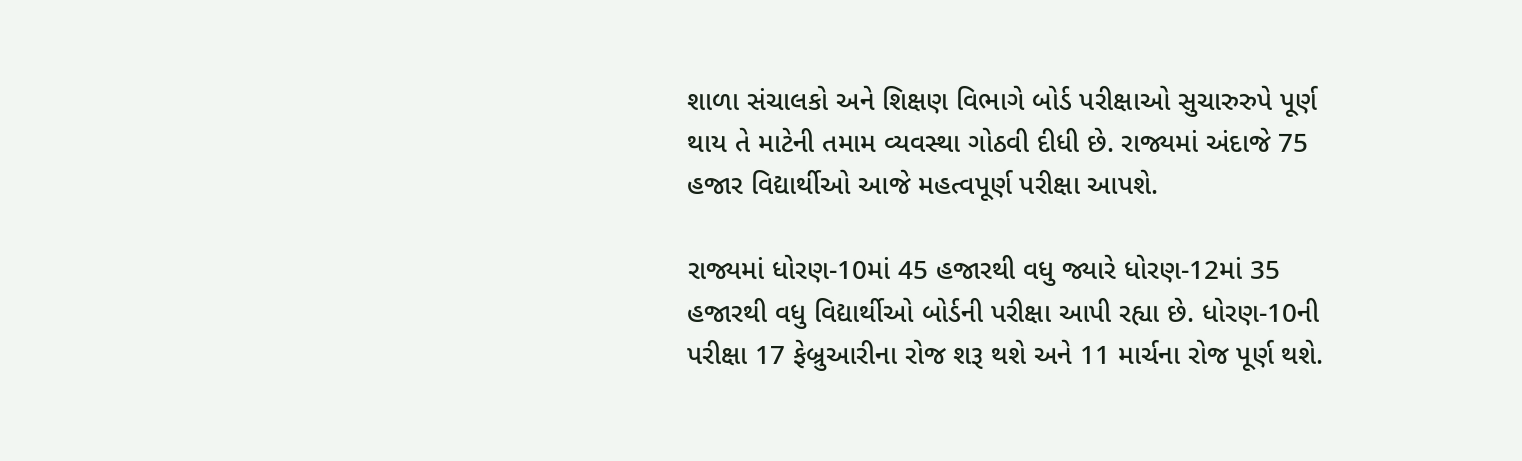શાળા સંચાલકો અને શિક્ષણ વિભાગે બોર્ડ પરીક્ષાઓ સુચારુરુપે પૂર્ણ થાય તે માટેની તમામ વ્યવસ્થા ગોઠવી દીધી છે. રાજ્યમાં અંદાજે 75 હજાર વિદ્યાર્થીઓ આજે મહત્વપૂર્ણ પરીક્ષા આપશે.

રાજ્યમાં ધોરણ-10માં 45 હજારથી વધુ જ્યારે ધોરણ-12માં 35 હજારથી વધુ વિદ્યાર્થીઓ બોર્ડની પરીક્ષા આપી રહ્યા છે. ધોરણ-10ની પરીક્ષા 17 ફેબ્રુઆરીના રોજ શરૂ થશે અને 11 માર્ચના રોજ પૂર્ણ થશે.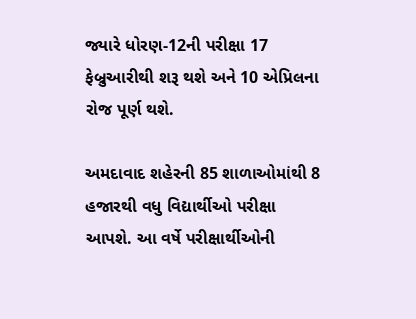જ્યારે ધોરણ-12ની પરીક્ષા 17 ફેબ્રુઆરીથી શરૂ થશે અને 10 એપ્રિલના રોજ પૂર્ણ થશે.

અમદાવાદ શહેરની 85 શાળાઓમાંથી 8 હજારથી વધુ વિદ્યાર્થીઓ પરીક્ષા આપશે. આ વર્ષે પરીક્ષાર્થીઓની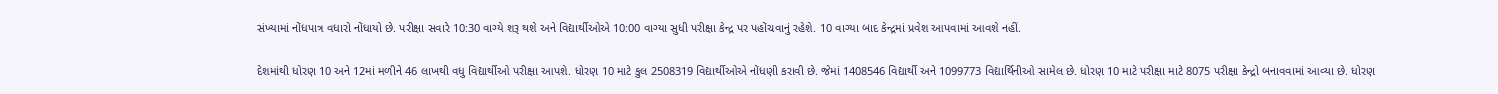સંખ્યામાં નોંધપાત્ર વધારો નોંધાયો છે. પરીક્ષા સવારે 10:30 વાગ્યે શરૂ થશે અને વિદ્યાર્થીઓએ 10:00 વાગ્યા સુધી પરીક્ષા કેન્દ્ર પર પહોંચવાનું રહેશે. 10 વાગ્યા બાદ કેન્દ્રમાં પ્રવેશ આપવામાં આવશે નહીં.

દેશમાંથી ધોરણ 10 અને 12માં મળીને 46 લાખથી વધુ વિદ્યાર્થીઓ પરીક્ષા આપશે. ધોરણ 10 માટે કુલ 2508319 વિદ્યાર્થીઓએ નોંધણી કરાવી છે. જેમાં 1408546 વિદ્યાર્થી અને 1099773 વિદ્યાર્થિનીઓ સામેલ છે. ધોરણ 10 માટે પરીક્ષા માટે 8075 પરીક્ષા કેન્દ્રો બનાવવામાં આવ્યા છે. ધોરણ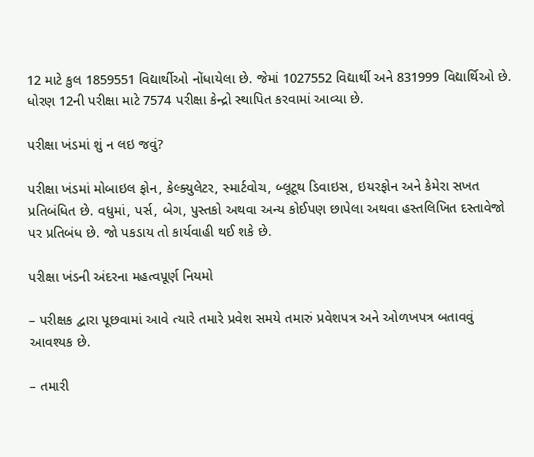12 માટે કુલ 1859551 વિદ્યાર્થીઓ નોંધાયેલા છે. જેમાં 1027552 વિદ્યાર્થી અને 831999 વિદ્યાર્થિઓ છે. ધોરણ 12ની પરીક્ષા માટે 7574 પરીક્ષા કેન્દ્રો સ્થાપિત કરવામાં આવ્યા છે.

પરીક્ષા ખંડમાં શું ન લઇ જવું?

પરીક્ષા ખંડમાં મોબાઇલ ફોન, કેલ્ક્યુલેટર, સ્માર્ટવોચ, બ્લૂટૂથ ડિવાઇસ, ઇયરફોન અને કેમેરા સખત પ્રતિબંધિત છે. વધુમાં, પર્સ, બેગ, પુસ્તકો અથવા અન્ય કોઈપણ છાપેલા અથવા હસ્તલિખિત દસ્તાવેજો પર પ્રતિબંધ છે. જો પકડાય તો કાર્યવાહી થઈ શકે છે.

પરીક્ષા ખંડની અંદરના મહત્વપૂર્ણ નિયમો

– પરીક્ષક દ્વારા પૂછવામાં આવે ત્યારે તમારે પ્રવેશ સમયે તમારું પ્રવેશપત્ર અને ઓળખપત્ર બતાવવું આવશ્યક છે.

– તમારી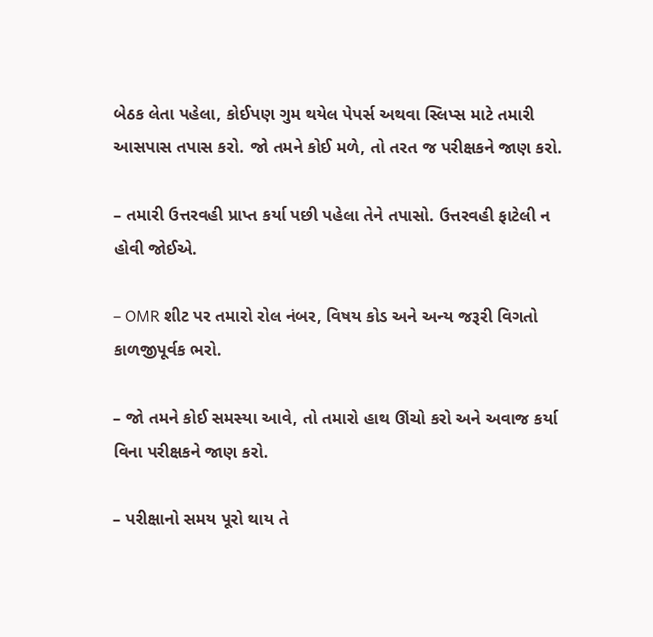બેઠક લેતા પહેલા, કોઈપણ ગુમ થયેલ પેપર્સ અથવા સ્લિપ્સ માટે તમારી આસપાસ તપાસ કરો. જો તમને કોઈ મળે, તો તરત જ પરીક્ષકને જાણ કરો.

– તમારી ઉત્તરવહી પ્રાપ્ત કર્યા પછી પહેલા તેને તપાસો. ઉત્તરવહી ફાટેલી ન હોવી જોઈએ.

– OMR શીટ પર તમારો રોલ નંબર, વિષય કોડ અને અન્ય જરૂરી વિગતો કાળજીપૂર્વક ભરો.

– જો તમને કોઈ સમસ્યા આવે, તો તમારો હાથ ઊંચો કરો અને અવાજ કર્યા વિના પરીક્ષકને જાણ કરો.

– પરીક્ષાનો સમય પૂરો થાય તે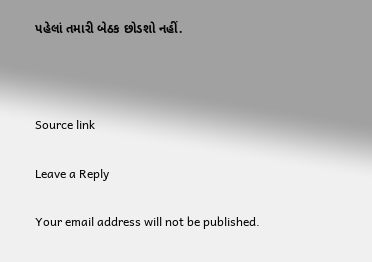પહેલાં તમારી બેઠક છોડશો નહીં.



Source link

Leave a Reply

Your email address will not be published.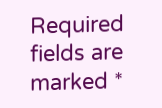Required fields are marked *